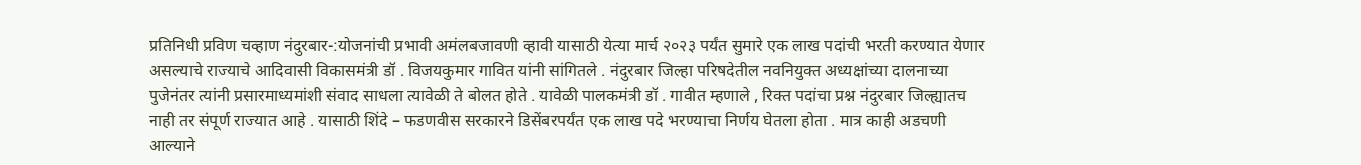प्रतिनिधी प्रविण चव्हाण नंदुरबार-:योजनांची प्रभावी अमंलबजावणी व्हावी यासाठी येत्या मार्च २०२३ पर्यंत सुमारे एक लाख पदांची भरती करण्यात येणार असल्याचे राज्याचे आदिवासी विकासमंत्री डॉ . विजयकुमार गावित यांनी सांगितले . नंदुरबार जिल्हा परिषदेतील नवनियुक्त अध्यक्षांच्या दालनाच्या पुजेनंतर त्यांनी प्रसारमाध्यमांशी संवाद साधला त्यावेळी ते बोलत होते . यावेळी पालकमंत्री डॉ . गावीत म्हणाले , रिक्त पदांचा प्रश्न नंदुरबार जिल्ह्यातच नाही तर संपूर्ण राज्यात आहे . यासाठी शिंदे – फडणवीस सरकारने डिसेंबरपर्यंत एक लाख पदे भरण्याचा निर्णय घेतला होता . मात्र काही अडचणी आल्याने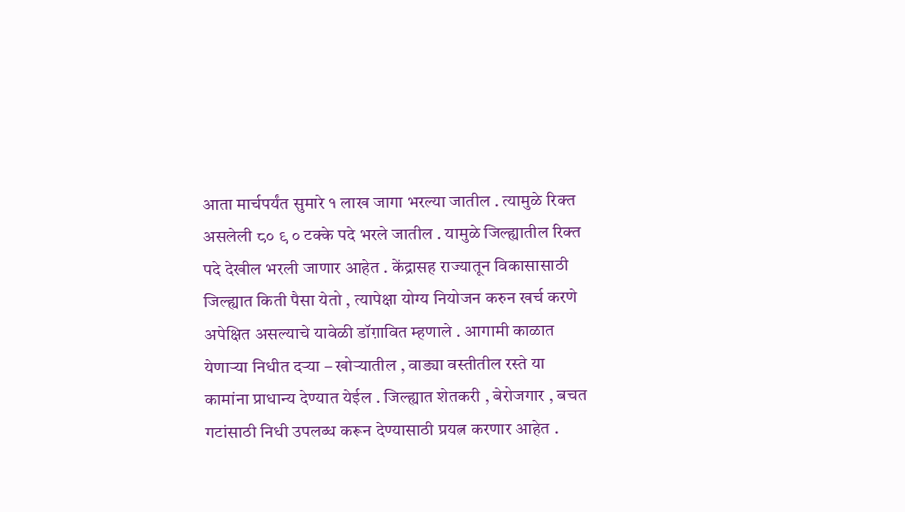आता मार्चपर्यंत सुमारे १ लाख जागा भरल्या जातील . त्यामुळे रिक्त असलेली ८० ९ ० टक्के पदे भरले जातील . यामुळे जिल्ह्यातील रिक्त पदे देखील भरली जाणार आहेत . केंद्रासह राज्यातून विकासासाठी जिल्ह्यात किती पैसा येतो , त्यापेक्षा योग्य नियोजन करुन खर्च करणे अपेक्षित असल्याचे यावेळी डॉग़ावित म्हणाले . आगामी काळात येणाऱ्या निधीत दऱ्या – खोऱ्यातील , वाड्या वस्तीतील रस्ते या कामांना प्राधान्य देण्यात येईल . जिल्ह्यात शेतकरी , बेरोजगार , बचत गटांसाठी निधी उपलब्ध करून देण्यासाठी प्रयत्न करणार आहेत .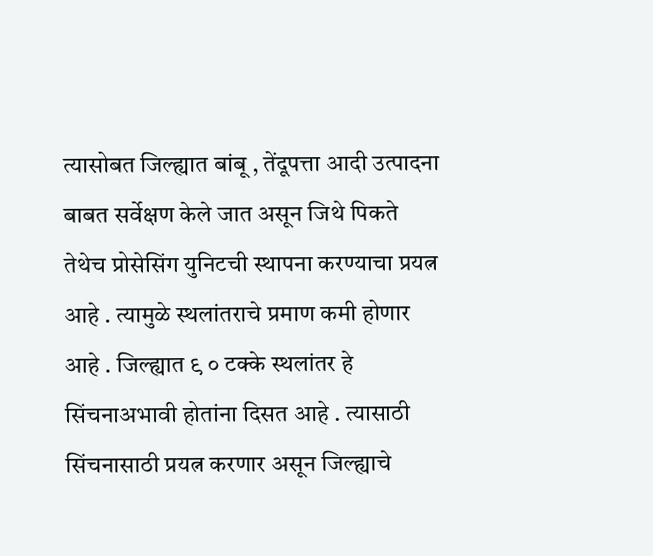त्यासोबत जिल्ह्यात बांबू , तेंदूपत्ता आदी उत्पादना बाबत सर्वेक्षण केले जात असून जिथे पिकते तेथेच प्रोसेसिंग युनिटची स्थापना करण्याचा प्रयत्न आहे . त्यामुळे स्थलांतराचे प्रमाण कमी होणार आहे . जिल्ह्यात ९ ० टक्के स्थलांतर हे सिंचनाअभावी होतांना दिसत आहे . त्यासाठी सिंचनासाठी प्रयत्न करणार असून जिल्ह्याचे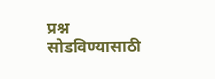प्रश्न सोडविण्यासाठी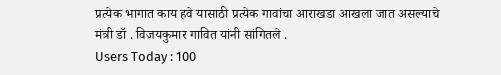प्रत्येक भागात काय हवे यासाठी प्रत्येक गावांचा आराखडा आखला जात असल्याचे मंत्री डॉ . विजयकुमार गावित यांनी सांगितले .
Users Today : 100